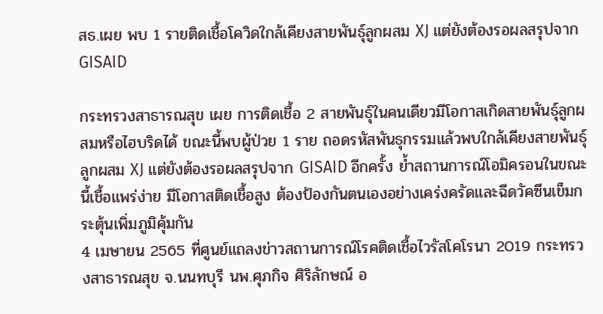สธ.เผย พบ 1 รายติดเชื้อโควิดใกล้เคียงสายพันธุ์ลูกผสม XJ แต่ยังต้องรอผลสรุปจาก GISAID

กระทรวงสาธารณสุข เผย การติดเชื้อ 2 สายพันธุ์ในคนเดียวมีโอกาสเกิดสายพันธุ์ลูกผสมหรือไฮบริดได้ ขณะนี้พบผู้ป่วย 1 ราย ถอดรหัสพันธุกรรมแล้วพบใกล้เคียงสายพันธุ์ลูกผสม XJ แต่ยังต้องรอผลสรุปจาก GISAID อีกครั้ง ย้ำสถานการณ์โอมิครอนในขณะนี้เชื้อแพร่ง่าย มีโอกาสติดเชื้อสูง ต้องป้องกันตนเองอย่างเคร่งครัดและฉีดวัคซีนเข็มกระตุ้นเพิ่มภูมิคุ้มกัน
4 เมษายน 2565 ที่ศูนย์แถลงข่าวสถานการณ์โรคติดเชื้อไวรัสโคโรนา 2019 กระทรวงสาธารณสุข จ.นนทบุรี นพ.ศุภกิจ ศิริลักษณ์ อ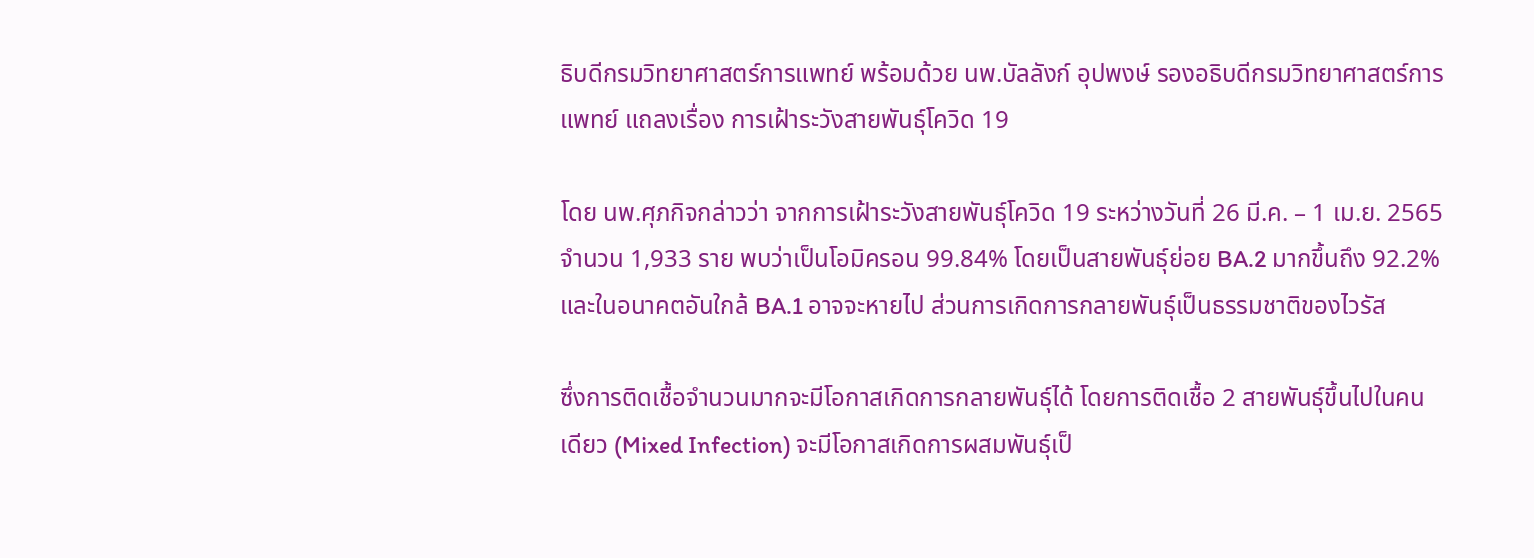ธิบดีกรมวิทยาศาสตร์การแพทย์ พร้อมด้วย นพ.บัลลังก์ อุปพงษ์ รองอธิบดีกรมวิทยาศาสตร์การแพทย์ แถลงเรื่อง การเฝ้าระวังสายพันธุ์โควิด 19

โดย นพ.ศุภกิจกล่าวว่า จากการเฝ้าระวังสายพันธุ์โควิด 19 ระหว่างวันที่ 26 มี.ค. – 1 เม.ย. 2565 จำนวน 1,933 ราย พบว่าเป็นโอมิครอน 99.84% โดยเป็นสายพันธุ์ย่อย BA.2 มากขึ้นถึง 92.2% และในอนาคตอันใกล้ BA.1 อาจจะหายไป ส่วนการเกิดการกลายพันธุ์เป็นธรรมชาติของไวรัส

ซึ่งการติดเชื้อจำนวนมากจะมีโอกาสเกิดการกลายพันธุ์ได้ โดยการติดเชื้อ 2 สายพันธุ์ขึ้นไปในคนเดียว (Mixed Infection) จะมีโอกาสเกิดการผสมพันธุ์เป็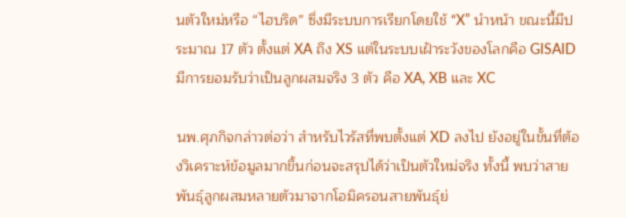นตัวใหม่หรือ “ไฮบริด” ซึ่งมีระบบการเรียกโดยใช้ “X” นำหน้า ขณะนี้มีประมาณ 17 ตัว ตั้งแต่ XA ถึง XS แต่ในระบบเฝ้าระวังของโลกคือ GISAID มีการยอมรับว่าเป็นลูกผสมจริง 3 ตัว คือ XA, XB และ XC

นพ.ศุภกิจกล่าวต่อว่า สำหรับไวรัสที่พบตั้งแต่ XD ลงไป ยังอยู่ในขั้นที่ต้องวิเคราะห์ข้อมูลมากขึ้นก่อนจะสรุปได้ว่าเป็นตัวใหม่จริง ทั้งนี้ พบว่าสายพันธุ์ลูกผสมหลายตัวมาจากโอมิครอนสายพันธุ์ย่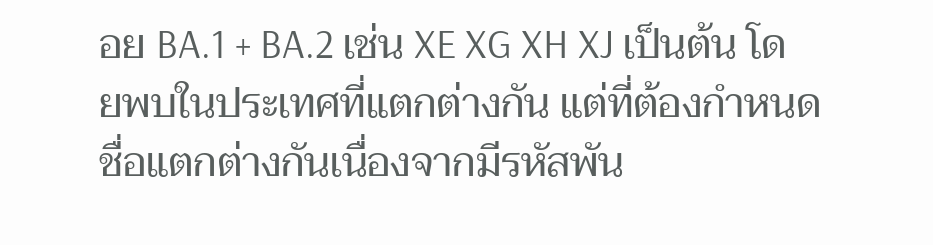อย BA.1 + BA.2 เช่น XE XG XH XJ เป็นต้น โดยพบในประเทศที่แตกต่างกัน แต่ที่ต้องกำหนดชื่อแตกต่างกันเนื่องจากมีรหัสพัน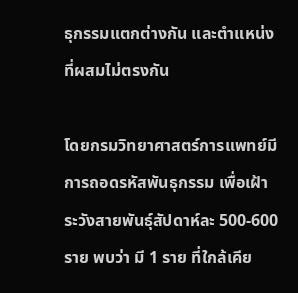ธุกรรมแตกต่างกัน และตำแหน่งที่ผสมไม่ตรงกัน

โดยกรมวิทยาศาสตร์การแพทย์มีการถอดรหัสพันธุกรรม เพื่อเฝ้าระวังสายพันธุ์สัปดาห์ละ 500-600 ราย พบว่า มี 1 ราย ที่ใกล้เคีย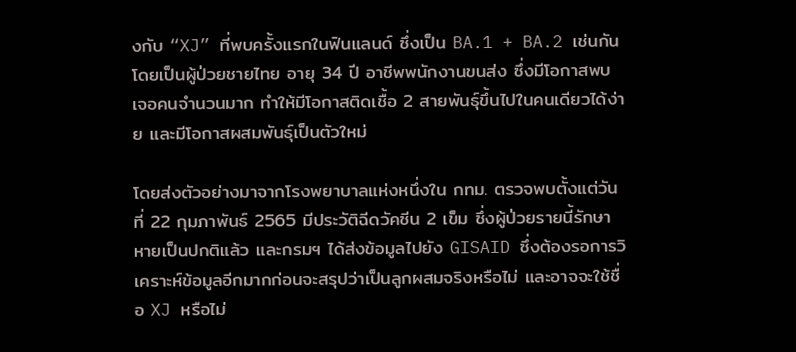งกับ “XJ” ที่พบครั้งแรกในฟินแลนด์ ซึ่งเป็น BA.1 + BA.2 เช่นกัน โดยเป็นผู้ป่วยชายไทย อายุ 34 ปี อาชีพพนักงานขนส่ง ซึ่งมีโอกาสพบเจอคนจำนวนมาก ทำให้มีโอกาสติดเชื้อ 2 สายพันธุ์ขึ้นไปในคนเดียวได้ง่าย และมีโอกาสผสมพันธุ์เป็นตัวใหม่

โดยส่งตัวอย่างมาจากโรงพยาบาลแห่งหนึ่งใน กทม. ตรวจพบตั้งแต่วันที่ 22 กุมภาพันธ์ 2565 มีประวัติฉีดวัคซีน 2 เข็ม ซึ่งผู้ป่วยรายนี้รักษาหายเป็นปกติแล้ว และกรมฯ ได้ส่งข้อมูลไปยัง GISAID ซึ่งต้องรอการวิเคราะห์ข้อมูลอีกมากก่อนจะสรุปว่าเป็นลูกผสมจริงหรือไม่ และอาจจะใช้ชื่อ XJ หรือไม่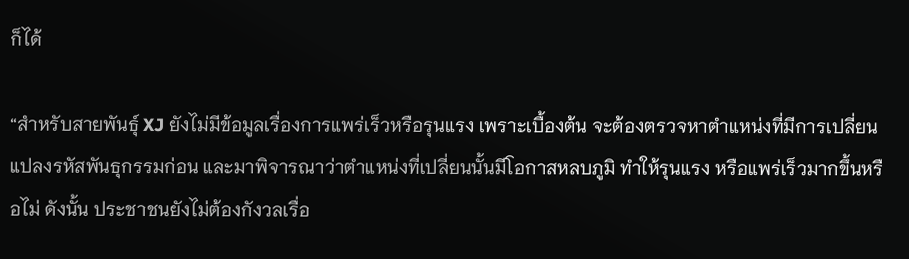ก็ได้

“สำหรับสายพันธุ์ XJ ยังไม่มีข้อมูลเรื่องการแพร่เร็วหรือรุนแรง เพราะเบื้องต้น จะต้องตรวจหาตำแหน่งที่มีการเปลี่ยนแปลงรหัสพันธุกรรมก่อน และมาพิจารณาว่าตำแหน่งที่เปลี่ยนนั้นมีโอกาสหลบภูมิ ทำให้รุนแรง หรือแพร่เร็วมากขึ้นหรือไม่ ดังนั้น ประชาชนยังไม่ต้องกังวลเรื่อ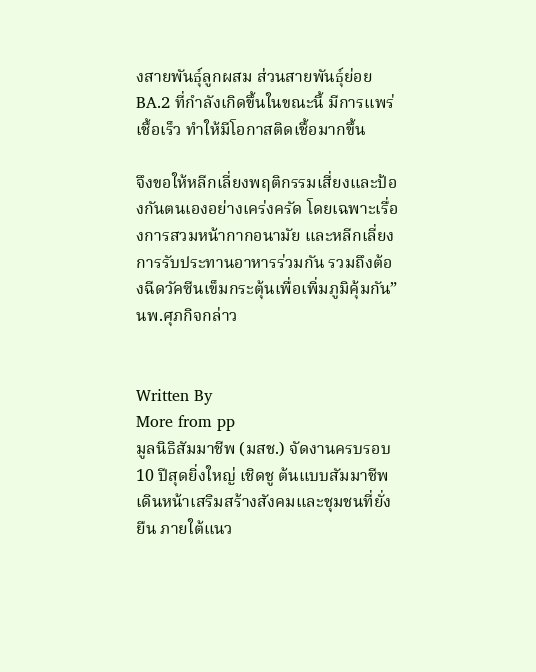งสายพันธุ์ลูกผสม ส่วนสายพันธุ์ย่อย BA.2 ที่กำลังเกิดขึ้นในขณะนี้ มีการแพร่เชื้อเร็ว ทำให้มีโอกาสติดเชื้อมากขึ้น

จึงขอให้หลีกเลี่ยงพฤติกรรมเสี่ยงและป้องกันตนเองอย่างเคร่งครัด โดยเฉพาะเรื่องการสวมหน้ากากอนามัย และหลีกเลี่ยงการรับประทานอาหารร่วมกัน รวมถึงต้องฉีดวัคซีนเข็มกระตุ้นเพื่อเพิ่มภูมิคุ้มกัน” นพ.ศุภกิจกล่าว


Written By
More from pp
มูลนิธิสัมมาชีพ (มสช.) จัดงานครบรอบ 10 ปีสุดยิ่งใหญ่ เชิดชู ต้นแบบสัมมาชีพ เดินหน้าเสริมสร้างสังคมและชุมชนที่ยั่งยืน ภายใต้แนว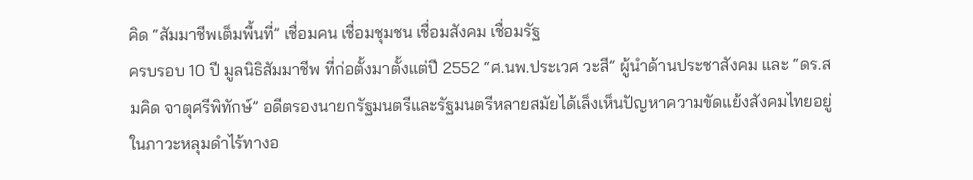คิด “สัมมาชีพเต็มพื้นที่” เชื่อมคน เชื่อมชุมชน เชื่อมสังคม เชื่อมรัฐ
ครบรอบ 10 ปี มูลนิธิสัมมาชีพ ที่ก่อตั้งมาตั้งแต่ปี 2552 “ศ.นพ.ประเวศ วะสี” ผู้นำด้านประชาสังคม และ “ดร.สมคิด จาตุศรีพิทักษ์” อดีตรองนายกรัฐมนตรีและรัฐมนตรีหลายสมัยได้เล็งเห็นปัญหาความขัดแย้งสังคมไทยอยู่ในภาวะหลุมดำไร้ทางอ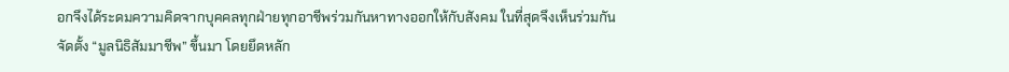อกจึงได้ระดมความคิดจากบุคคลทุกฝ่ายทุกอาชีพร่วมกันหาทางออกให้กับสังคม ในที่สุดจึงเห็นร่วมกันจัดตั้ง “มูลนิธิสัมมาชีพ” ขึ้นมา โดยยึดหลัก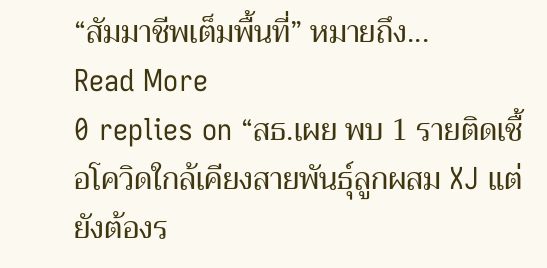“สัมมาชีพเต็มพื้นที่” หมายถึง...
Read More
0 replies on “สธ.เผย พบ 1 รายติดเชื้อโควิดใกล้เคียงสายพันธุ์ลูกผสม XJ แต่ยังต้องร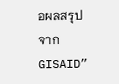อผลสรุปจาก GISAID”